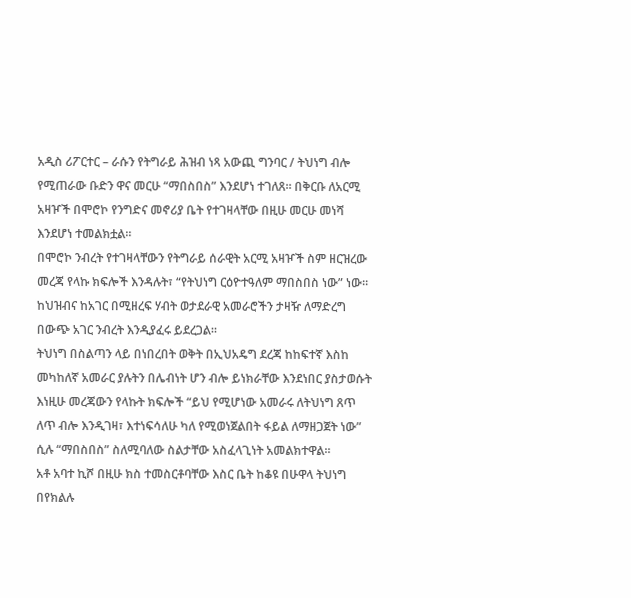አዲስ ሪፖርተር – ራሱን የትግራይ ሕዝብ ነጻ አውጪ ግንባር / ትህነግ ብሎ የሚጠራው ቡድን ዋና መርሁ “ማበስበስ” እንደሆነ ተገለጸ። በቅርቡ ለአርሚ አዛዦች በሞሮኮ የንግድና መኖሪያ ቤት የተገዛላቸው በዚሁ መርሁ መነሻ እንደሆነ ተመልክቷል።
በሞሮኮ ንብረት የተገዛላቸውን የትግራይ ሰራዊት አርሚ አዛዦች ስም ዘርዝረው መረጃ የላኩ ክፍሎች እንዳሉት፣ “የትህነግ ርዕዮተዓለም ማበስበስ ነው” ነው። ከህዝብና ከአገር በሚዘረፍ ሃብት ወታደራዊ አመራሮችን ታዛዥ ለማድረግ በውጭ አገር ንብረት እንዲያፈሩ ይደረጋል።
ትህነግ በስልጣን ላይ በነበረበት ወቅት በኢህአዴግ ደረጃ ከከፍተኛ እስከ መካከለኛ አመራር ያሉትን በሌብነት ሆን ብሎ ይነክራቸው እንደነበር ያስታወሱት እነዚሁ መረጃውን የላኩት ክፍሎች “ይህ የሚሆነው አመራሩ ለትህነግ ጸጥ ለጥ ብሎ እንዲገዛ፣ እተነፍሳለሁ ካለ የሚወነጀልበት ፋይል ለማዘጋጀት ነው” ሲሉ “ማበስበስ” ስለሚባለው ስልታቸው አስፈላጊነት አመልክተዋል።
አቶ አባተ ኪሾ በዚሁ ክስ ተመስርቶባቸው እስር ቤት ከቆዩ በሁዋላ ትህነግ በየክልሉ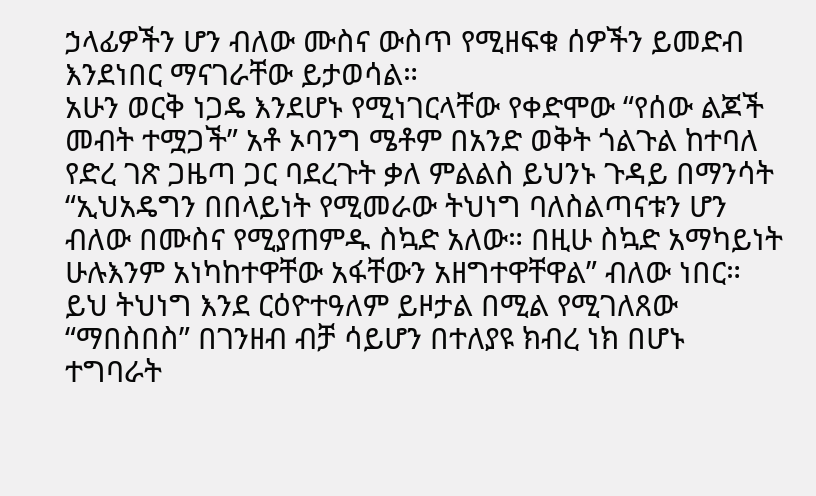ኃላፊዎችን ሆን ብለው ሙስና ውስጥ የሚዘፍቁ ሰዎችን ይመድብ እንደነበር ማናገራቸው ይታወሳል።
አሁን ወርቅ ነጋዴ እንደሆኑ የሚነገርላቸው የቀድሞው “የሰው ልጆች መብት ተሟጋች” አቶ ኦባንግ ሜቶም በአንድ ወቅት ጎልጉል ከተባለ የድረ ገጽ ጋዜጣ ጋር ባደረጉት ቃለ ምልልስ ይህንኑ ጉዳይ በማንሳት “ኢህአዴግን በበላይነት የሚመራው ትህነግ ባለስልጣናቱን ሆን ብለው በሙስና የሚያጠምዱ ስኳድ አለው። በዚሁ ስኳድ አማካይነት ሁሉእንም አነካከተዋቸው አፋቸውን አዘግተዋቸዋል” ብለው ነበር።
ይህ ትህነግ እንደ ርዕዮተዓለም ይዞታል በሚል የሚገለጸው “ማበስበስ” በገንዘብ ብቻ ሳይሆን በተለያዩ ክብረ ነክ በሆኑ ተግባራት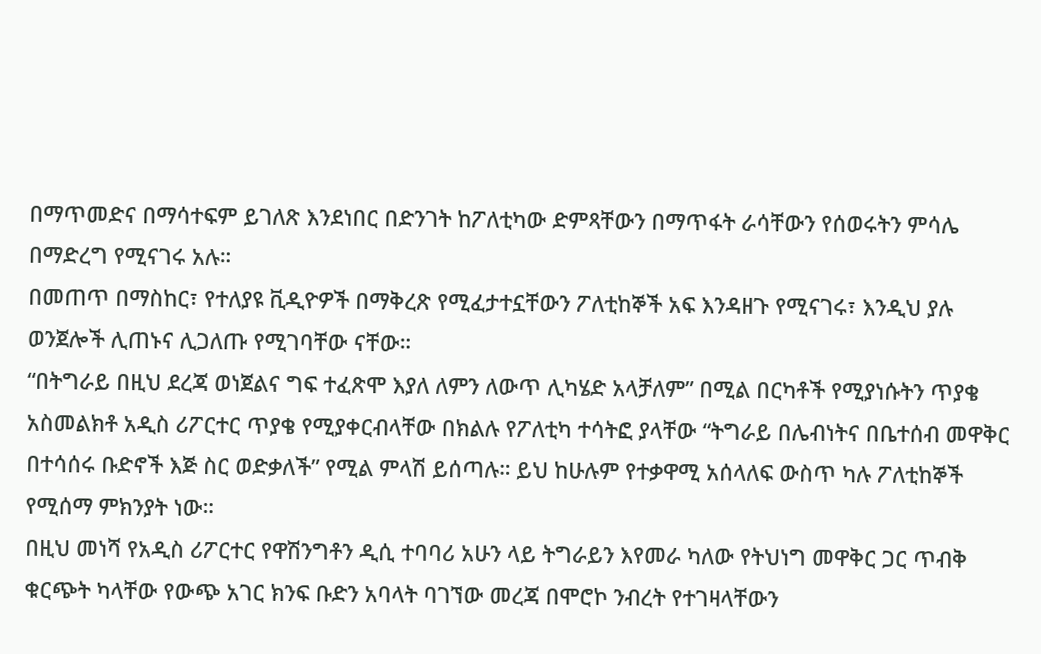በማጥመድና በማሳተፍም ይገለጽ እንደነበር በድንገት ከፖለቲካው ድምጻቸውን በማጥፋት ራሳቸውን የሰወሩትን ምሳሌ በማድረግ የሚናገሩ አሉ።
በመጠጥ በማስከር፣ የተለያዩ ቪዲዮዎች በማቅረጽ የሚፈታተኗቸውን ፖለቲከኞች አፍ እንዳዘጉ የሚናገሩ፣ እንዲህ ያሉ ወንጀሎች ሊጠኑና ሊጋለጡ የሚገባቸው ናቸው።
“በትግራይ በዚህ ደረጃ ወነጀልና ግፍ ተፈጽሞ እያለ ለምን ለውጥ ሊካሄድ አላቻለም” በሚል በርካቶች የሚያነሱትን ጥያቄ አስመልክቶ አዲስ ሪፖርተር ጥያቄ የሚያቀርብላቸው በክልሉ የፖለቲካ ተሳትፎ ያላቸው “ትግራይ በሌብነትና በቤተሰብ መዋቅር በተሳሰሩ ቡድኖች እጅ ስር ወድቃለች” የሚል ምላሽ ይሰጣሉ። ይህ ከሁሉም የተቃዋሚ አሰላለፍ ውስጥ ካሉ ፖለቲከኞች የሚሰማ ምክንያት ነው።
በዚህ መነሻ የአዲስ ሪፖርተር የዋሽንግቶን ዲሲ ተባባሪ አሁን ላይ ትግራይን እየመራ ካለው የትህነግ መዋቅር ጋር ጥብቅ ቁርጭት ካላቸው የውጭ አገር ክንፍ ቡድን አባላት ባገኘው መረጃ በሞሮኮ ንብረት የተገዛላቸውን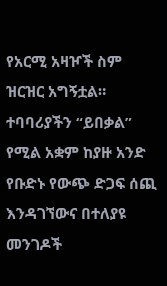የአርሚ አዛዦች ስም ዝርዝር አግኝቷል።
ተባባሪያችን “ይበቃል” የሚል አቋም ከያዙ አንድ የቡድኑ የውጭ ድጋፍ ሰጪ እንዳገኘውና በተለያዩ መንገዶች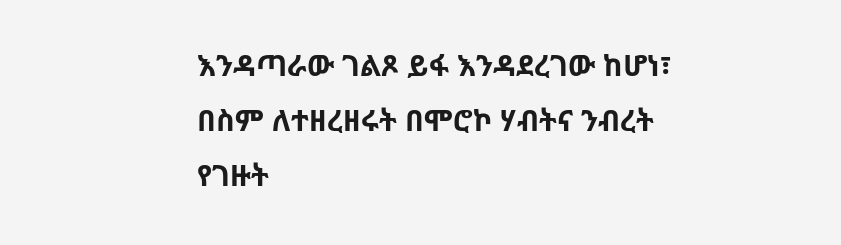እንዳጣራው ገልጾ ይፋ እንዳደረገው ከሆነ፣ በስም ለተዘረዘሩት በሞሮኮ ሃብትና ንብረት የገዙት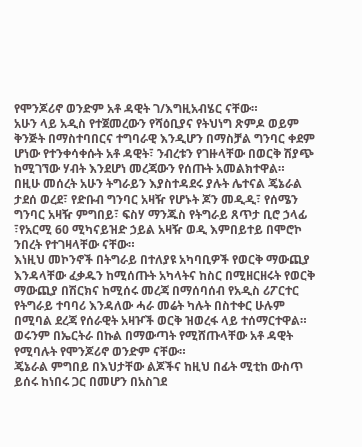የሞንጆሪኖ ወንድም አቶ ዳዊት ገ/እግዚአብሄር ናቸው።
አሁን ላይ አዲስ የተጀመረውን የሻዕቢያና የትህነግ ጽምዶ ወይም ቅንጅት በማስተባበርና ተግባራዊ እንዲሆን በማስቻል ግንባር ቀደም ሆነው የተንቀሳቀሱት አቶ ዳዊት፣ ንብረቱን የገዙላቸው በወርቅ ሽያጭ ከሚገኘው ሃብት እንደሆነ መረጃውን የሰጡት አመልክተዋል።
በዚሁ መሰረት አሁን ትግራይን እያስተዳደሩ ያሉት ሌተናል ጄኔራል ታደሰ ወረደ፣ የድቡብ ግንባር አዛዥ የሆኑት ጆን መዲዲ፣ የሰሜን ግንባር አዛዥ ምግበይ፣ ፍስሃ ማንጁስ የትግራይ ጸጥታ ቢሮ ኃላፊ ፣የአርሚ 60 ሚካናይዝድ ኃይል አዛዥ ወዲ እምበይተይ በሞሮኮ ንበረት የተገዛላቸው ናቸው።
እነዚህ መኮንኖች በትግራይ በተለያዩ አካባቢዎች የወርቅ ማውጪያ እንዳላቸው ፈቃዱን ከሚሰጡት አካላትና ከስር በሚዘርዘሩት የወርቅ ማውጪያ በሽርክና ከሚሰሩ መረጃ በማሰባሰብ የአዲስ ሪፖርተር የትግራይ ተባባሪ እንዳለው ሓራ መሬት ካሉት በስተቀር ሁሉም በሚባል ደረጃ የሰራዊት አዛዦች ወርቅ ዝወረፋ ላይ ተሰማርተዋል። ወሩንም በኤርትራ በኩል በማውጣት የሚሸጡላቸው አቶ ዳዊት የሚባሉት የሞንጆሪኖ ወንድም ናቸው።
ጄኔራል ምግበይ በእህታቸው ልጆችና ከዚህ በፊት ሚቲከ ውስጥ ይሰሩ ከነበሩ ጋር በመሆን በአስገደ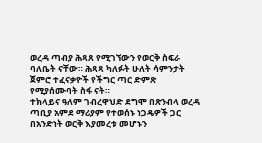ወረዳ ጣብያ ሕጻጸ የሚገኘውን የወርቅ ስፍራ ባለቤት ናቸው። ሕጻጻ ካለፉት ሁለት ሳምንታት ጀምሮ ተፈናቃዮች የችግር ጣር ድምጽ የሚያሰሙባት ስፋ ናት።
ተክላይና ዓለም ገብረዋህድ ደግሞ በጽንብላ ወረዳ ጣቢያ አምደ ማሪያም የተወሰኑ ነጋዴዎች ጋር በአንድነት ወርቅ እያመረቱ መሆኑን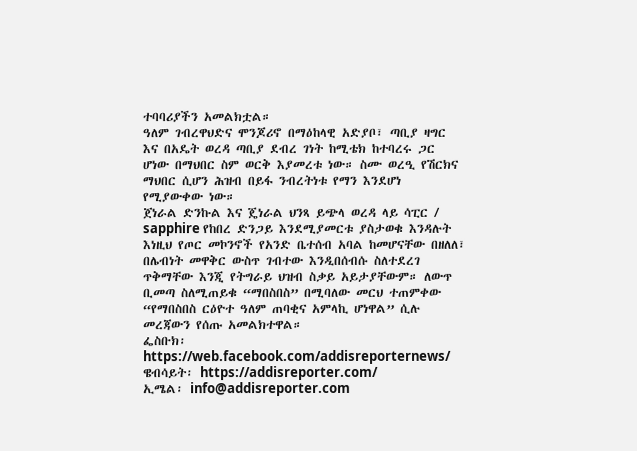ተባባሪያችን አመልክቷል።
ዓለም ገብረዋህድና ሞንጆሪኖ በማዕከላዊ አድያቦ፣ ጣቢያ ዛግር እና በአዴት ወረዳ ጣቢያ ደብረ ገነት ከሚቴክ ከተባረሩ ጋር ሆነው በማህበር ስም ወርቅ እያመረቱ ነው። ስሙ ወረዒ የሽርክና ማህበር ሲሆን ሕዝብ በይፋ ንብረትነቱ የማን እንደሆነ የሚያውቀው ነው።
ጀነራል ድንኩል እና ጄነራል ህንጻ ይጭላ ወረዳ ላይ ሳፒር / sapphire የከበረ ድንጋይ እንደሚያመርቱ ያስታወቁ እንዳሉት እነዚህ የጦር መኮንኖች የአንድ ቤተሰብ አባል ከመሆናቸው በዘለለ፣ በሌብነት መዋቅር ውስጥ ገብተው እንዲበሰብሱ ስለተደረገ ጥቅማቸው እንጂ የትግራይ ህዝብ ስቃይ አይታያቸውም። ለውጥ ቢመጣ ስለሚጠይቁ “ማበስበስ” በሚባለው መርህ ተጠምቀው “የማበስበስ ርዕዮተ ዓለም ጠባቂና አምላኪ ሆነዋል” ሲሉ መረጃውን የሰጡ አመልክተዋል።
ፌስቡክ፡ https://web.facebook.com/addisreporternews/
ዌብሳይት፡ https://addisreporter.com/
ኢሜል፡ info@addisreporter.com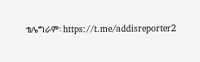ቴሌግራም፡ https://t.me/addisreporter2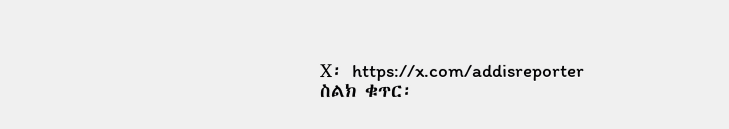X፡ https://x.com/addisreporter
ስልክ ቁጥር፡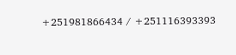+251981866434 / +251116393393